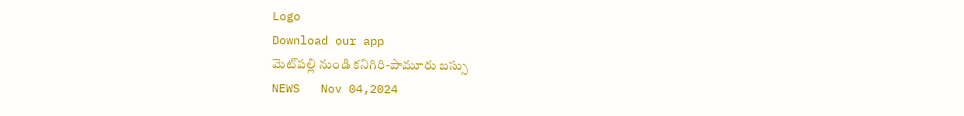Logo
Download our app
మెట్‌ప‌ల్లి నుండి కనిగిరి-పామూరు బ‌స్సు
NEWS   Nov 04,2024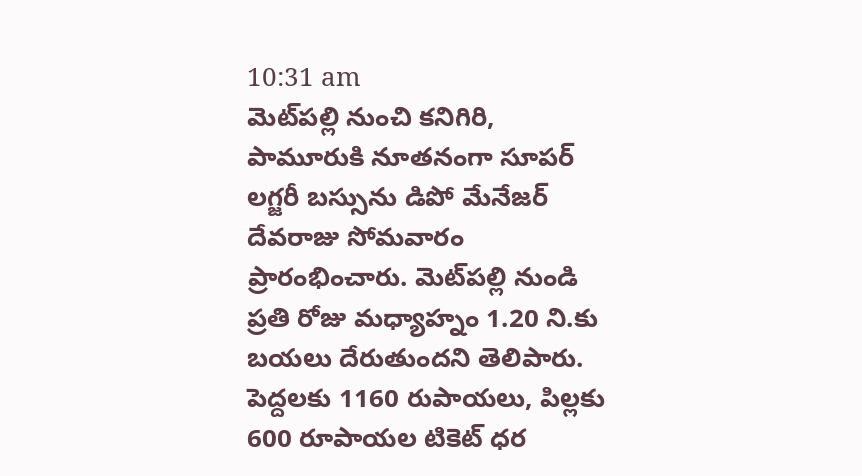10:31 am
మెట్‌ప‌ల్లి నుంచి కనిగిరి, పామూరుకి నూతనంగా సూపర్ లగ్జరీ బస్సును డిపో మేనేజర్ దేవరాజు సోమవారం ప్రారంభించారు. మెట్‌ప‌ల్లి నుండి ప్రతి రోజు మధ్యాహ్నం 1.20 ని.కు బయలు దేరుతుందని తెలిపారు. పెద్దలకు 1160 రుపాయలు, పిల్లకు 600 రూపాయల టికెట్ ధర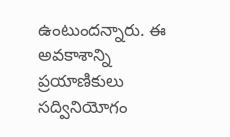ఉంటుందన్నారు. ఈ అవకాశాన్ని ప్రయాణికులు సద్వినియోగం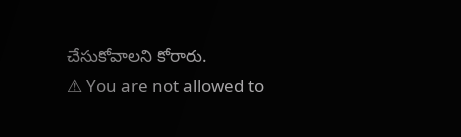చేసుకోవాలని కోరారు.
⚠ You are not allowed to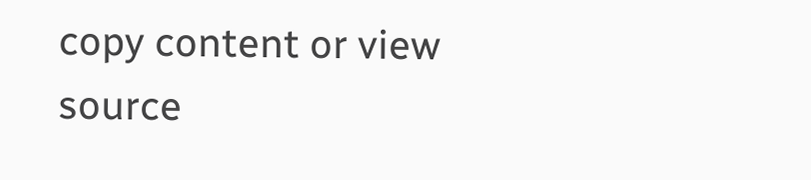copy content or view source